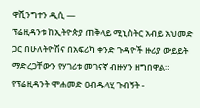ዋሺንግተን ዲሲ —
ፕሬዚዳንቱ ከኢትዮጵያ ጠቅላይ ሚኒስትር አብይ አህመድ ጋር በሁለትዮሽና በአፍሪካ ቀንድ ጉዳዮች ዙሪያ ውይይት ማድረጋቸውን የሃገሪቱ መገናኛ ብዙሃን ዘግበዋል።
የፕሬዚዳንት ሞሐመድ ዐብዱላሂ ጉብኝት -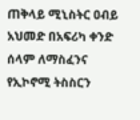ጠቅላይ ሚኒስትር ዐብይ አህመድ በአፍሪካ ቀንድ ሰላም ለማስፈንና የኢኮኖሚ ትስስርን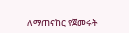ለማጠናከር የጀመሩት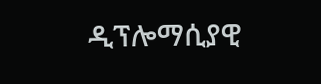ዲፕሎማሲያዊ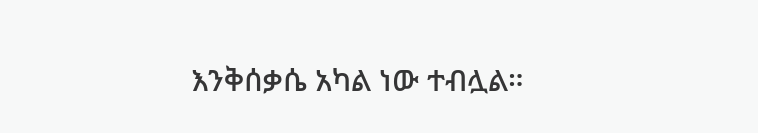እንቅሰቃሴ አካል ነው ተብሏል።